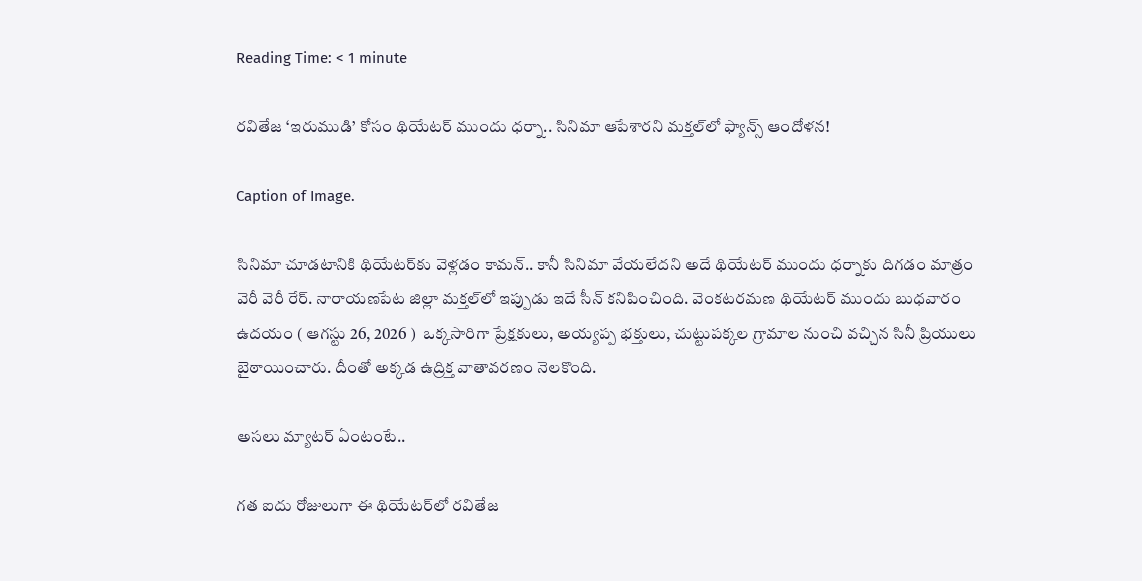Reading Time: < 1 minute

రవితేజ ‘ఇరుముడి’ కోసం థియేటర్‌ ముందు ధర్నా.. సినిమా ఆపేశారని మక్తల్‌లో ఫ్యాన్స్ ఆందోళన!

Caption of Image.

సినిమా చూడటానికి థియేటర్‌కు వెళ్లడం కామన్.. కానీ సినిమా వేయలేదని అదే థియేటర్‌ ముందు ధర్నాకు దిగడం మాత్రం వెరీ వెరీ రేర్. నారాయణపేట జిల్లా మక్తల్‌లో ఇప్పుడు ఇదే సీన్ కనిపించింది. వెంకటరమణ థియేటర్‌ ముందు బుధవారం ఉదయం ( ఆగస్టు 26, 2026 )  ఒక్కసారిగా ప్రేక్షకులు, అయ్యప్ప భక్తులు, చుట్టుపక్కల గ్రామాల నుంచి వచ్చిన సినీ ప్రియులు బైఠాయించారు. దీంతో అక్కడ ఉద్రిక్త వాతావరణం నెలకొంది.

అసలు మ్యాటర్ ఏంటంటే..

గత ఐదు రోజులుగా ఈ థియేటర్‌లో రవితేజ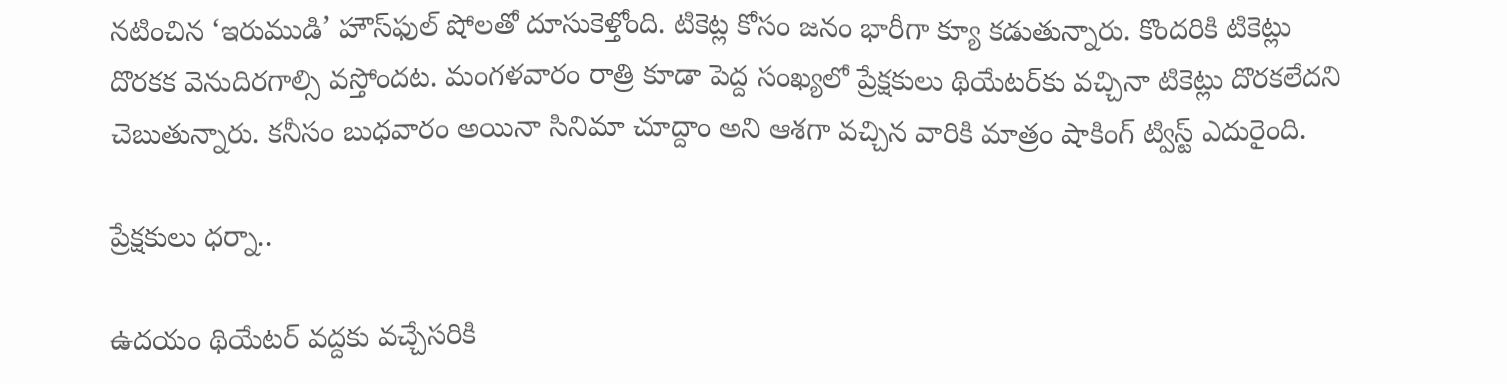నటించిన ‘ఇరుముడి’ హౌస్‌ఫుల్ షోలతో దూసుకెళ్తోంది. టికెట్ల కోసం జనం భారీగా క్యూ కడుతున్నారు. కొందరికి టికెట్లు దొరకక వెనుదిరగాల్సి వస్తోందట. మంగళవారం రాత్రి కూడా పెద్ద సంఖ్యలో ప్రేక్షకులు థియేటర్‌కు వచ్చినా టికెట్లు దొరకలేదని చెబుతున్నారు. కనీసం బుధవారం అయినా సినిమా చూద్దాం అని ఆశగా వచ్చిన వారికి మాత్రం షాకింగ్ ట్విస్ట్ ఎదురైంది.

ప్రేక్షకులు ధర్నా..

ఉదయం థియేటర్‌ వద్దకు వచ్చేసరికి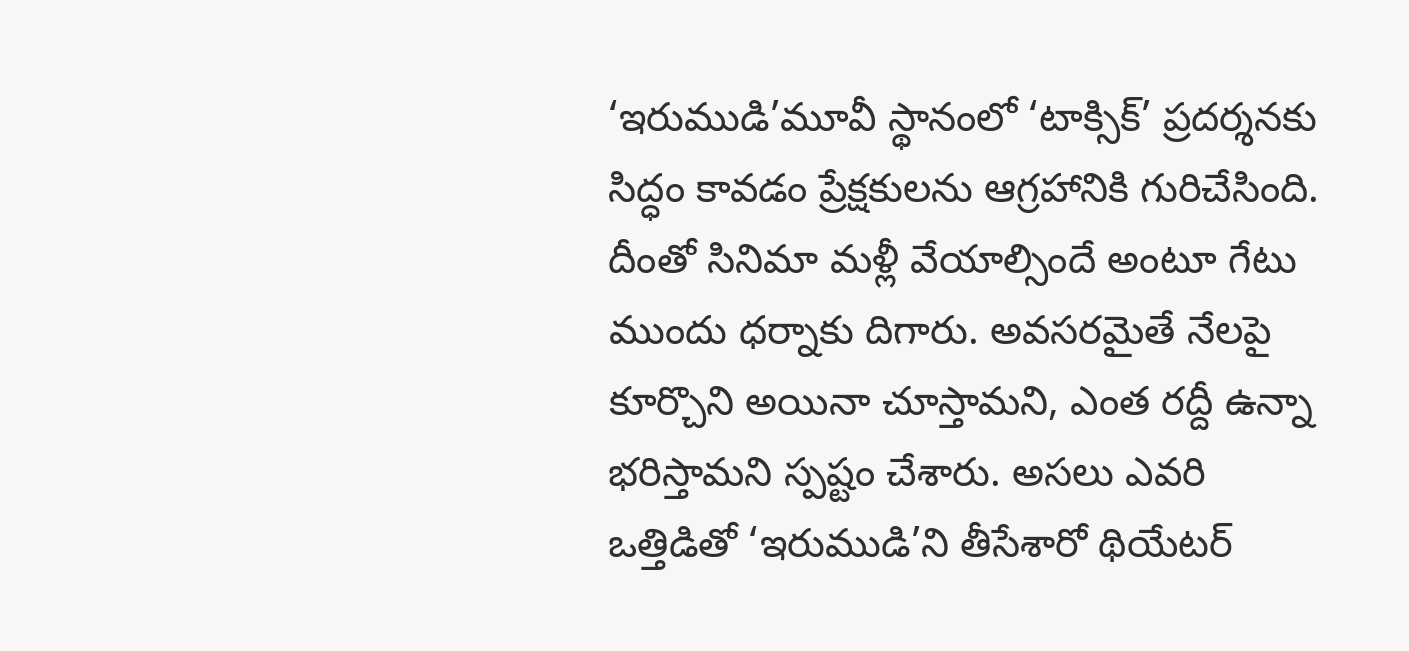‘ఇరుముడి’మూవీ స్థానంలో ‘టాక్సిక్’ ప్రదర్శనకు సిద్ధం కావడం ప్రేక్షకులను ఆగ్రహానికి గురిచేసింది. దీంతో సినిమా మళ్లీ వేయాల్సిందే అంటూ గేటు ముందు ధర్నాకు దిగారు. అవసరమైతే నేలపై కూర్చొని అయినా చూస్తామని, ఎంత రద్దీ ఉన్నా భరిస్తామని స్పష్టం చేశారు. అసలు ఎవరి ఒత్తిడితో ‘ఇరుముడి’ని తీసేశారో థియేటర్‌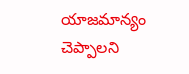యాజమాన్యం చెప్పాలని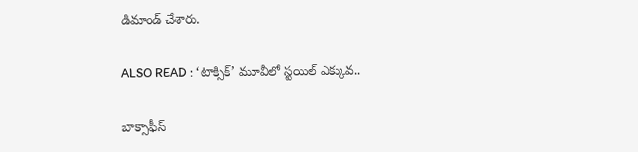డిమాండ్ చేశారు.

ALSO READ : ‘టాక్సిక్’ మూవీలో స్టయిల్ ఎక్కువ..

బాక్సాఫీస్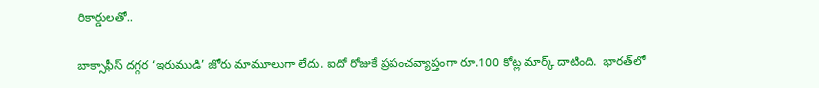రికార్డులతో..

బాక్సాఫీస్ దగ్గర ‘ఇరుముడి’ జోరు మామూలుగా లేదు. ఐదో రోజుకే ప్రపంచవ్యాప్తంగా రూ.100 కోట్ల మార్క్ దాటింది.  భారత్‌లో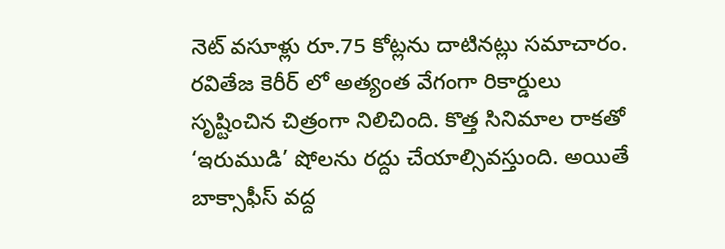నెట్ వసూళ్లు రూ.75 కోట్లను దాటినట్లు సమాచారం. రవితేజ కెరీర్ లో అత్యంత వేగంగా రికార్డులు సృష్టించిన చిత్రంగా నిలిచింది. కొత్త సినిమాల రాకతో ‘ఇరుముడి’ షోలను రద్దు చేయాల్సివస్తుంది. అయితే బాక్సాఫీస్ వద్ద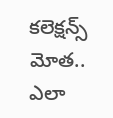కలెక్షన్స్ మోత.. ఎలా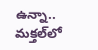ఉన్నా.. మక్తల్‌లో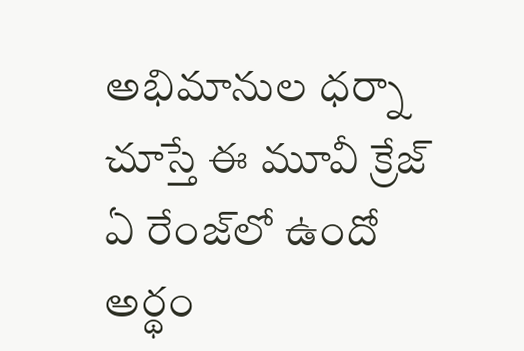అభిమానుల ధర్నా చూస్తే ఈ మూవీ క్రేజ్ ఏ రేంజ్‌లో ఉందో అర్థం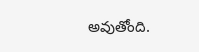అవుతోంది.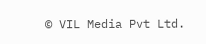© VIL Media Pvt Ltd.